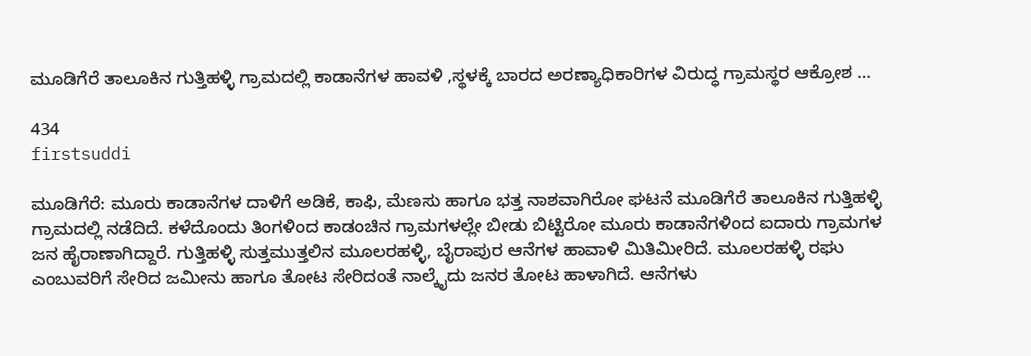ಮೂಡಿಗೆರೆ ತಾಲೂಕಿನ ಗುತ್ತಿಹಳ್ಳಿ ಗ್ರಾಮದಲ್ಲಿ ಕಾಡಾನೆಗಳ ಹಾವಳಿ ,ಸ್ಥಳಕ್ಕೆ ಬಾರದ ಅರಣ್ಯಾಧಿಕಾರಿಗಳ ವಿರುದ್ಧ ಗ್ರಾಮಸ್ಥರ ಆಕ್ರೋಶ …

434
firstsuddi

ಮೂಡಿಗೆರೆ: ಮೂರು ಕಾಡಾನೆಗಳ ದಾಳಿಗೆ ಅಡಿಕೆ, ಕಾಫಿ, ಮೆಣಸು ಹಾಗೂ ಭತ್ತ ನಾಶವಾಗಿರೋ ಘಟನೆ ಮೂಡಿಗೆರೆ ತಾಲೂಕಿನ ಗುತ್ತಿಹಳ್ಳಿ ಗ್ರಾಮದಲ್ಲಿ ನಡೆದಿದೆ. ಕಳೆದೊಂದು ತಿಂಗಳಿಂದ ಕಾಡಂಚಿನ ಗ್ರಾಮಗಳಲ್ಲೇ ಬೀಡು ಬಿಟ್ಟಿರೋ ಮೂರು ಕಾಡಾನೆಗಳಿಂದ ಐದಾರು ಗ್ರಾಮಗಳ ಜನ ಹೈರಾಣಾಗಿದ್ದಾರೆ. ಗುತ್ತಿಹಳ್ಳಿ ಸುತ್ತಮುತ್ತಲಿನ ಮೂಲರಹಳ್ಳಿ, ಬೈರಾಪುರ ಆನೆಗಳ ಹಾವಾಳಿ ಮಿತಿಮೀರಿದೆ. ಮೂಲರಹಳ್ಳಿ ರಘು ಎಂಬುವರಿಗೆ ಸೇರಿದ ಜಮೀನು ಹಾಗೂ ತೋಟ ಸೇರಿದಂತೆ ನಾಲ್ಕೈದು ಜನರ ತೋಟ ಹಾಳಾಗಿದೆ. ಆನೆಗಳು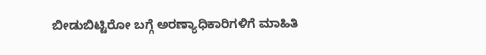ಬೀಡುಬಿಟ್ಟಿರೋ ಬಗ್ಗೆ ಅರಣ್ಯಾಧಿಕಾರಿಗಳಿಗೆ ಮಾಹಿತಿ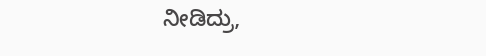ನೀಡಿದ್ರು,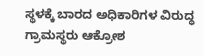ಸ್ಥಳಕ್ಕೆ ಬಾರದ ಅಧಿಕಾರಿಗಳ ವಿರುದ್ಧ ಗ್ರಾಮಸ್ಥರು ಆಕ್ರೋಶ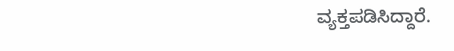ವ್ಯಕ್ತಪಡಿಸಿದ್ದಾರೆ.